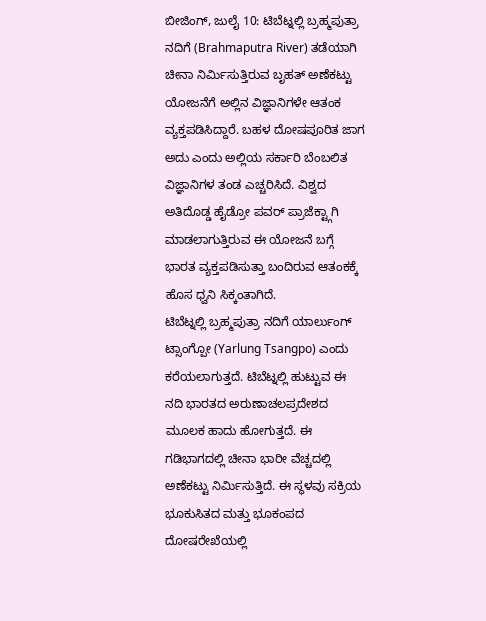ಬೀಜಿಂಗ್, ಜುಲೈ 10: ಟಿಬೆಟ್ನಲ್ಲಿ ಬ್ರಹ್ಮಪುತ್ರಾ ನದಿಗೆ (Brahmaputra River) ತಡೆಯಾಗಿ ಚೀನಾ ನಿರ್ಮಿಸುತ್ತಿರುವ ಬೃಹತ್ ಅಣೆಕಟ್ಟು ಯೋಜನೆಗೆ ಅಲ್ಲಿನ ವಿಜ್ಞಾನಿಗಳೇ ಆತಂಕ ವ್ಯಕ್ತಪಡಿಸಿದ್ದಾರೆ. ಬಹಳ ದೋಷಪೂರಿತ ಜಾಗ ಅದು ಎಂದು ಅಲ್ಲಿಯ ಸರ್ಕಾರಿ ಬೆಂಬಲಿತ ವಿಜ್ಞಾನಿಗಳ ತಂಡ ಎಚ್ಚರಿಸಿದೆ. ವಿಶ್ವದ ಅತಿದೊಡ್ಡ ಹೈಡ್ರೋ ಪವರ್ ಪ್ರಾಜೆಕ್ಟ್ಗಾಗಿ ಮಾಡಲಾಗುತ್ತಿರುವ ಈ ಯೋಜನೆ ಬಗ್ಗೆ ಭಾರತ ವ್ಯಕ್ತಪಡಿಸುತ್ತಾ ಬಂದಿರುವ ಆತಂಕಕ್ಕೆ ಹೊಸ ಧ್ವನಿ ಸಿಕ್ಕಂತಾಗಿದೆ.
ಟಿಬೆಟ್ನಲ್ಲಿ ಬ್ರಹ್ಮಪುತ್ರಾ ನದಿಗೆ ಯಾರ್ಲುಂಗ್ ಟ್ಸಾಂಗ್ಪೋ (Yarlung Tsangpo) ಎಂದು ಕರೆಯಲಾಗುತ್ತದೆ. ಟಿಬೆಟ್ನಲ್ಲಿ ಹುಟ್ಟುವ ಈ ನದಿ ಭಾರತದ ಅರುಣಾಚಲಪ್ರದೇಶದ ಮೂಲಕ ಹಾದು ಹೋಗುತ್ತದೆ. ಈ ಗಡಿಭಾಗದಲ್ಲಿ ಚೀನಾ ಭಾರೀ ವೆಚ್ಚದಲ್ಲಿ ಅಣೆಕಟ್ಟು ನಿರ್ಮಿಸುತ್ತಿದೆ. ಈ ಸ್ಥಳವು ಸಕ್ರಿಯ ಭೂಕುಸಿತದ ಮತ್ತು ಭೂಕಂಪದ ದೋಷರೇಖೆಯಲ್ಲಿ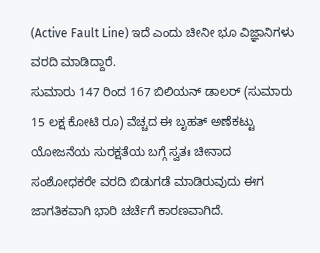(Active Fault Line) ಇದೆ ಎಂದು ಚೀನೀ ಭೂ ವಿಜ್ಞಾನಿಗಳು ವರದಿ ಮಾಡಿದ್ದಾರೆ.
ಸುಮಾರು 147 ರಿಂದ 167 ಬಿಲಿಯನ್ ಡಾಲರ್ (ಸುಮಾರು 15 ಲಕ್ಷ ಕೋಟಿ ರೂ) ವೆಚ್ಚದ ಈ ಬೃಹತ್ ಅಣೆಕಟ್ಟು ಯೋಜನೆಯ ಸುರಕ್ಷತೆಯ ಬಗ್ಗೆ ಸ್ವತಃ ಚೀನಾದ ಸಂಶೋಧಕರೇ ವರದಿ ಬಿಡುಗಡೆ ಮಾಡಿರುವುದು ಈಗ ಜಾಗತಿಕವಾಗಿ ಭಾರಿ ಚರ್ಚೆಗೆ ಕಾರಣವಾಗಿದೆ.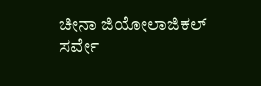ಚೀನಾ ಜಿಯೋಲಾಜಿಕಲ್ ಸರ್ವೇ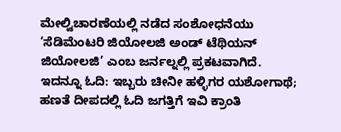ಮೇಲ್ವಿಚಾರಣೆಯಲ್ಲಿ ನಡೆದ ಸಂಶೋಧನೆಯು ‘ಸೆಡಿಮೆಂಟರಿ ಜಿಯೋಲಜಿ ಅಂಡ್ ಟೆಥಿಯನ್ ಜಿಯೋಲಜಿ’ ಎಂಬ ಜರ್ನಲ್ನಲ್ಲಿ ಪ್ರಕಟವಾಗಿದೆ.
ಇದನ್ನೂ ಓದಿ: ಇಬ್ಬರು ಚೀನೀ ಹಳ್ಳಿಗರ ಯಶೋಗಾಥೆ; ಹಣತೆ ದೀಪದಲ್ಲಿ ಓದಿ ಜಗತ್ತಿಗೆ ಇವಿ ಕ್ರಾಂತಿ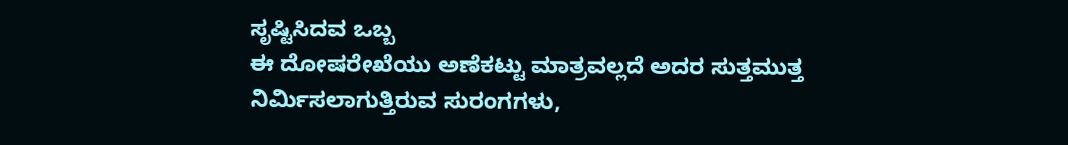ಸೃಷ್ಟಿಸಿದವ ಒಬ್ಬ
ಈ ದೋಷರೇಖೆಯು ಅಣೆಕಟ್ಟು ಮಾತ್ರವಲ್ಲದೆ ಅದರ ಸುತ್ತಮುತ್ತ ನಿರ್ಮಿಸಲಾಗುತ್ತಿರುವ ಸುರಂಗಗಳು,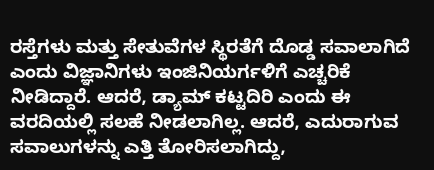ರಸ್ತೆಗಳು ಮತ್ತು ಸೇತುವೆಗಳ ಸ್ಥಿರತೆಗೆ ದೊಡ್ಡ ಸವಾಲಾಗಿದೆ ಎಂದು ವಿಜ್ಞಾನಿಗಳು ಇಂಜಿನಿಯರ್ಗಳಿಗೆ ಎಚ್ಚರಿಕೆ ನೀಡಿದ್ದಾರೆ. ಆದರೆ, ಡ್ಯಾಮ್ ಕಟ್ಟದಿರಿ ಎಂದು ಈ ವರದಿಯಲ್ಲಿ ಸಲಹೆ ನೀಡಲಾಗಿಲ್ಲ. ಆದರೆ, ಎದುರಾಗುವ ಸವಾಲುಗಳನ್ನು ಎತ್ತಿ ತೋರಿಸಲಾಗಿದ್ದು,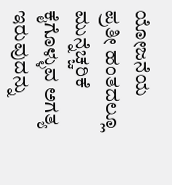ಯೋಜನೆಯ ಪ್ರತೀ ಹಂತದಲ್ಲೂ ಮುನ್ನೆಚ್ಚರಿಕೆ ಕೈಗೊಳ್ಳುವ ಅಗತ್ಯ ಇರುವುದನ್ನು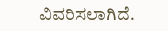ವಿವರಿಸಲಾಗಿದೆ.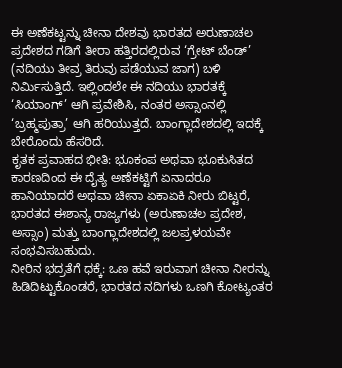ಈ ಅಣೆಕಟ್ಟನ್ನು ಚೀನಾ ದೇಶವು ಭಾರತದ ಅರುಣಾಚಲ ಪ್ರದೇಶದ ಗಡಿಗೆ ತೀರಾ ಹತ್ತಿರದಲ್ಲಿರುವ ‘ಗ್ರೇಟ್ ಬೆಂಡ್’ (ನದಿಯು ತೀವ್ರ ತಿರುವು ಪಡೆಯುವ ಜಾಗ) ಬಳಿ ನಿರ್ಮಿಸುತ್ತಿದೆ. ಇಲ್ಲಿಂದಲೇ ಈ ನದಿಯು ಭಾರತಕ್ಕೆ ‘ಸಿಯಾಂಗ್’ ಆಗಿ ಪ್ರವೇಶಿಸಿ, ನಂತರ ಅಸ್ಸಾಂನಲ್ಲಿ ‘ಬ್ರಹ್ಮಪುತ್ರಾ’ ಆಗಿ ಹರಿಯುತ್ತದೆ. ಬಾಂಗ್ಲಾದೇಶದಲ್ಲಿ ಇದಕ್ಕೆ ಬೇರೊಂದು ಹೆಸರಿದೆ.
ಕೃತಕ ಪ್ರವಾಹದ ಭೀತಿ: ಭೂಕಂಪ ಅಥವಾ ಭೂಕುಸಿತದ ಕಾರಣದಿಂದ ಈ ದೈತ್ಯ ಅಣೆಕಟ್ಟಿಗೆ ಏನಾದರೂ ಹಾನಿಯಾದರೆ ಅಥವಾ ಚೀನಾ ಏಕಾಏಕಿ ನೀರು ಬಿಟ್ಟರೆ, ಭಾರತದ ಈಶಾನ್ಯ ರಾಜ್ಯಗಳು (ಅರುಣಾಚಲ ಪ್ರದೇಶ, ಅಸ್ಸಾಂ) ಮತ್ತು ಬಾಂಗ್ಲಾದೇಶದಲ್ಲಿ ಜಲಪ್ರಳಯವೇ ಸಂಭವಿಸಬಹುದು.
ನೀರಿನ ಭದ್ರತೆಗೆ ಧಕ್ಕೆ: ಒಣ ಹವೆ ಇರುವಾಗ ಚೀನಾ ನೀರನ್ನು ಹಿಡಿದಿಟ್ಟುಕೊಂಡರೆ, ಭಾರತದ ನದಿಗಳು ಒಣಗಿ ಕೋಟ್ಯಂತರ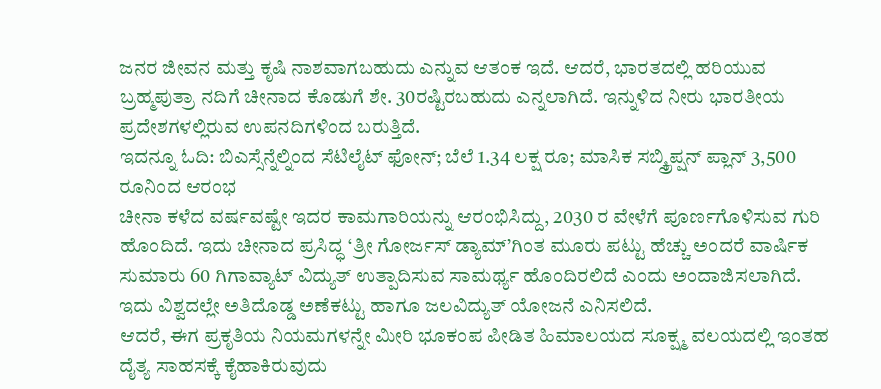ಜನರ ಜೀವನ ಮತ್ತು ಕೃಷಿ ನಾಶವಾಗಬಹುದು ಎನ್ನುವ ಆತಂಕ ಇದೆ. ಆದರೆ, ಭಾರತದಲ್ಲಿ ಹರಿಯುವ ಬ್ರಹ್ಮಪುತ್ರಾ ನದಿಗೆ ಚೀನಾದ ಕೊಡುಗೆ ಶೇ. 30ರಷ್ಟಿರಬಹುದು ಎನ್ನಲಾಗಿದೆ. ಇನ್ನುಳಿದ ನೀರು ಭಾರತೀಯ ಪ್ರದೇಶಗಳಲ್ಲಿರುವ ಉಪನದಿಗಳಿಂದ ಬರುತ್ತಿದೆ.
ಇದನ್ನೂ ಓದಿ: ಬಿಎಸ್ಸೆನ್ನೆಲ್ನಿಂದ ಸೆಟಿಲೈಟ್ ಫೋನ್; ಬೆಲೆ 1.34 ಲಕ್ಷ ರೂ; ಮಾಸಿಕ ಸಬ್ಸ್ಕ್ರಿಪ್ಷನ್ ಪ್ಲಾನ್ 3,500 ರೂನಿಂದ ಆರಂಭ
ಚೀನಾ ಕಳೆದ ವರ್ಷವಷ್ಟೇ ಇದರ ಕಾಮಗಾರಿಯನ್ನು ಆರಂಭಿಸಿದ್ದು, 2030 ರ ವೇಳೆಗೆ ಪೂರ್ಣಗೊಳಿಸುವ ಗುರಿ ಹೊಂದಿದೆ. ಇದು ಚೀನಾದ ಪ್ರಸಿದ್ಧ ‘ತ್ರೀ ಗೋರ್ಜಸ್ ಡ್ಯಾಮ್’ಗಿಂತ ಮೂರು ಪಟ್ಟು ಹೆಚ್ಚು ಅಂದರೆ ವಾರ್ಷಿಕ ಸುಮಾರು 60 ಗಿಗಾವ್ಯಾಟ್ ವಿದ್ಯುತ್ ಉತ್ಪಾದಿಸುವ ಸಾಮರ್ಥ್ಯ ಹೊಂದಿರಲಿದೆ ಎಂದು ಅಂದಾಜಿಸಲಾಗಿದೆ. ಇದು ವಿಶ್ವದಲ್ಲೇ ಅತಿದೊಡ್ಡ ಅಣೆಕಟ್ಟು ಹಾಗೂ ಜಲವಿದ್ಯುತ್ ಯೋಜನೆ ಎನಿಸಲಿದೆ.
ಆದರೆ, ಈಗ ಪ್ರಕೃತಿಯ ನಿಯಮಗಳನ್ನೇ ಮೀರಿ ಭೂಕಂಪ ಪೀಡಿತ ಹಿಮಾಲಯದ ಸೂಕ್ಷ್ಮ ವಲಯದಲ್ಲಿ ಇಂತಹ ದೈತ್ಯ ಸಾಹಸಕ್ಕೆ ಕೈಹಾಕಿರುವುದು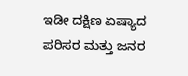ಇಡೀ ದಕ್ಷಿಣ ಏಷ್ಯಾದ ಪರಿಸರ ಮತ್ತು ಜನರ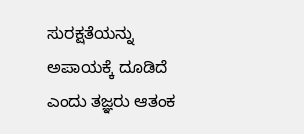ಸುರಕ್ಷತೆಯನ್ನು ಅಪಾಯಕ್ಕೆ ದೂಡಿದೆ ಎಂದು ತಜ್ಞರು ಆತಂಕ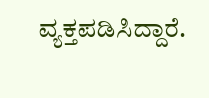ವ್ಯಕ್ತಪಡಿಸಿದ್ದಾರೆ.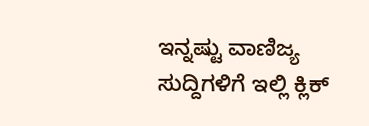ಇನ್ನಷ್ಟು ವಾಣಿಜ್ಯ ಸುದ್ದಿಗಳಿಗೆ ಇಲ್ಲಿ ಕ್ಲಿಕ್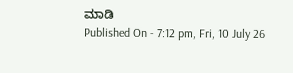ಮಾಡಿ
Published On - 7:12 pm, Fri, 10 July 26